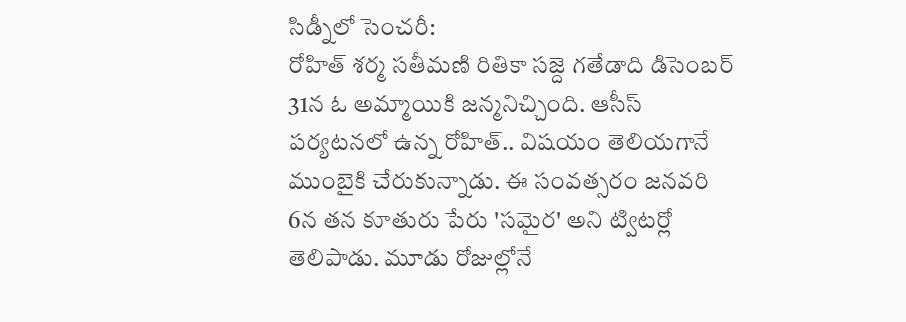సిడ్నీలో సెంచరీ:
రోహిత్ శర్మ సతీమణి రితికా సజ్దె గతేడాది డిసెంబర్ 31న ఓ అమ్మాయికి జన్మనిచ్చింది. ఆసీస్ పర్యటనలో ఉన్న రోహిత్.. విషయం తెలియగానే ముంబైకి చేరుకున్నాడు. ఈ సంవత్సరం జనవరి 6న తన కూతురు పేరు 'సమైర' అని ట్విటర్లో తెలిపాడు. మూడు రోజుల్లోనే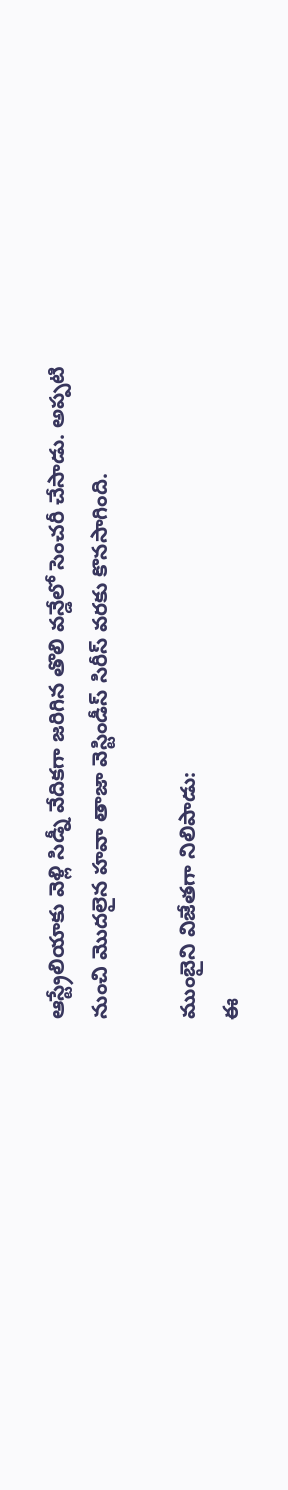ఆస్ట్రేలియాకు వెళ్లి సిడ్నీ వేదికగా జరిగిన తొలి వన్డేలో సెంచరీ చేసాడు. అప్పటి నుంచి మొదలైన హవా తాజా వెస్టిండీస్ సిరీస్ వరకు కొనసాగింది.

ముంబైని విజేతగా నిలిపాడు:
ఈ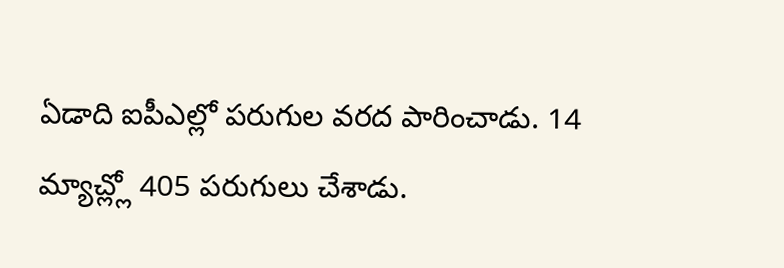ఏడాది ఐపీఎల్లో పరుగుల వరద పారించాడు. 14 మ్యాచ్ల్లో 405 పరుగులు చేశాడు.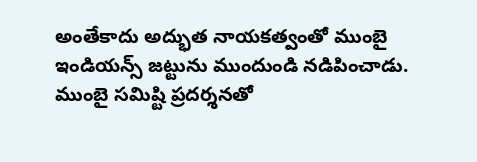అంతేకాదు అద్భుత నాయకత్వంతో ముంబై ఇండియన్స్ జట్టును ముందుండి నడిపించాడు. ముంబై సమిష్టి ప్రదర్శనతో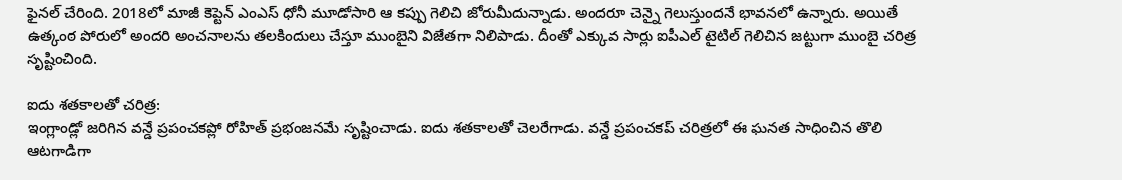ఫైనల్ చేరింది. 2018లో మాజీ కెప్టెన్ ఎంఎస్ ధోనీ మూడోసారి ఆ కప్పు గెలిచి జోరుమీదున్నాడు. అందరూ చెన్నై గెలుస్తుందనే భావనలో ఉన్నారు. అయితే ఉత్కంఠ పోరులో అందరి అంచనాలను తలకిందులు చేస్తూ ముంబైని విజేతగా నిలిపాడు. దీంతో ఎక్కువ సార్లు ఐపీఎల్ టైటిల్ గెలిచిన జట్టుగా ముంబై చరిత్ర సృష్టించింది.

ఐదు శతకాలతో చరిత్ర:
ఇంగ్లాండ్లో జరిగిన వన్డే ప్రపంచకప్లో రోహిత్ ప్రభంజనమే సృష్టించాడు. ఐదు శతకాలతో చెలరేగాడు. వన్డే ప్రపంచకప్ చరిత్రలో ఈ ఘనత సాధించిన తొలి ఆటగాడిగా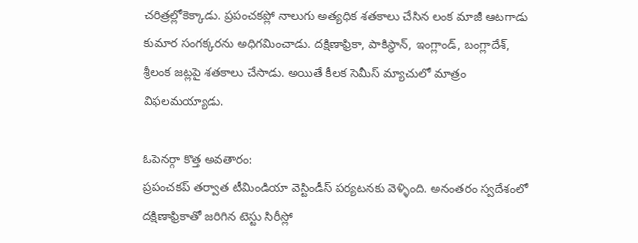చరిత్రల్లోకెక్కాడు. ప్రపంచకప్లో నాలుగు అత్యధిక శతకాలు చేసిన లంక మాజీ ఆటగాడు కుమార సంగక్కరను అధిగమించాడు. దక్షిణాఫ్రికా, పాకిస్థాన్, ఇంగ్లాండ్, బంగ్లాదేశ్, శ్రీలంక జట్లపై శతకాలు చేసాడు. అయితే కీలక సెమీస్ మ్యాచులో మాత్రం విఫలమయ్యాడు.

ఓపెనర్గా కొత్త అవతారం:
ప్రపంచకప్ తర్వాత టీమిండియా వెస్టిండీస్ పర్యటనకు వెళ్ళింది. అనంతరం స్వదేశంలో దక్షిణాఫ్రికాతో జరిగిన టెస్టు సిరీస్లో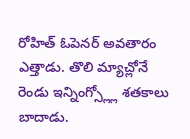రోహిత్ ఓపెనర్ అవతారం ఎత్తాడు. తొలి మ్యాచ్లోనే రెండు ఇన్నింగ్స్ల్లో శతకాలు బాదాడు.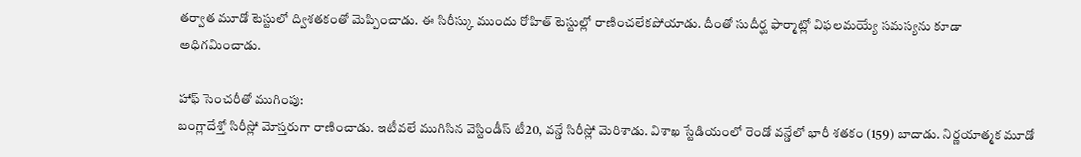తర్వాత మూడో టెస్టులో ద్విశతకంతో మెప్పించాడు. ఈ సిరీస్కు ముందు రోహిత్ టెస్టుల్లో రాణించలేకపోయాడు. దీంతో సుదీర్ఘ ఫార్మాట్లో విఫలమయ్యే సమస్యను కూడా అధిగమించాడు.

హాఫ్ సెంచరీతో ముగింపు:
బంగ్లాదేశ్తో సిరీస్లో మోస్తరుగా రాణించాడు. ఇటీవలే ముగిసిన వెస్టిండీస్ టీ20, వన్డే సిరీస్లో మెరిశాడు. విశాఖ స్టేడియంలో రెండో వన్డేలో భారీ శతకం (159) బాదాడు. నిర్ణయాత్మక మూడో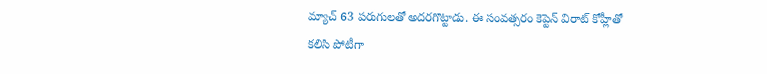మ్యాచ్ 63 పరుగులతో అదరగొట్టాడు. ఈ సంవత్సరం కెప్టెన్ విరాట్ కోహ్లీతో కలిసి పోటీగా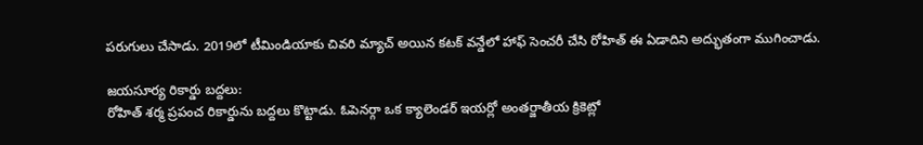పరుగులు చేసాడు. 2019లో టీమిండియాకు చివరి మ్యాచ్ అయిన కటక్ వన్డేలో హాఫ్ సెంచరీ చేసి రోహిత్ ఈ ఏడాదిని అద్భుతంగా ముగించాడు.

జయసూర్య రికార్డు బద్దలు:
రోహిత్ శర్మ ప్రపంచ రికార్డును బద్దలు కొట్టాడు. ఓపెనర్గా ఒక క్యాలెండర్ ఇయర్లో అంతర్జాతీయ క్రికెట్లో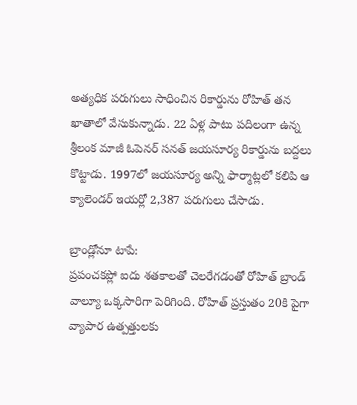అత్యధిక పరుగులు సాధించిన రికార్డును రోహిత్ తన ఖాతాలో వేసుకున్నాడు. 22 ఏళ్ల పాటు పదిలంగా ఉన్న శ్రీలంక మాజీ ఓపెనర్ సనత్ జయసూర్య రికార్డును బద్దలు కొట్టాడు. 1997లో జయసూర్య అన్ని ఫార్మాట్లలో కలిపి ఆ క్యాలెండర్ ఇయర్లో 2,387 పరుగులు చేసాడు.

బ్రాండ్లోనూ టాపే:
ప్రపంచకప్లో ఐదు శతకాలతో చెలరేగడంతో రోహిత్ బ్రాండ్ వాల్యూ ఒక్కసారిగా పెరిగింది. రోహిత్ ప్రస్తుతం 20కి పైగా వ్యాపార ఉత్పత్తులకు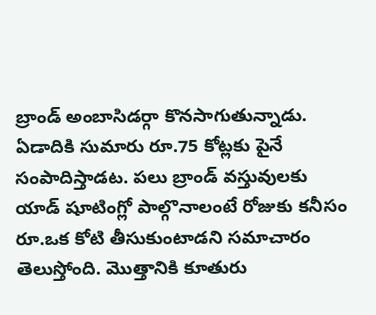బ్రాండ్ అంబాసిడర్గా కొనసాగుతున్నాడు. ఏడాదికి సుమారు రూ.75 కోట్లకు పైనే సంపాదిస్తాడట. పలు బ్రాండ్ వస్తువులకు యాడ్ షూటింగ్లో పాల్గొనాలంటే రోజుకు కనీసం రూ.ఒక కోటి తీసుకుంటాడని సమాచారం తెలుస్తోంది. మొత్తానికి కూతురు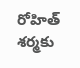రోహిత్ శర్మకు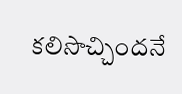కలిసొచ్చిందనే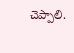చెప్పాలి.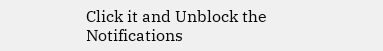Click it and Unblock the Notifications